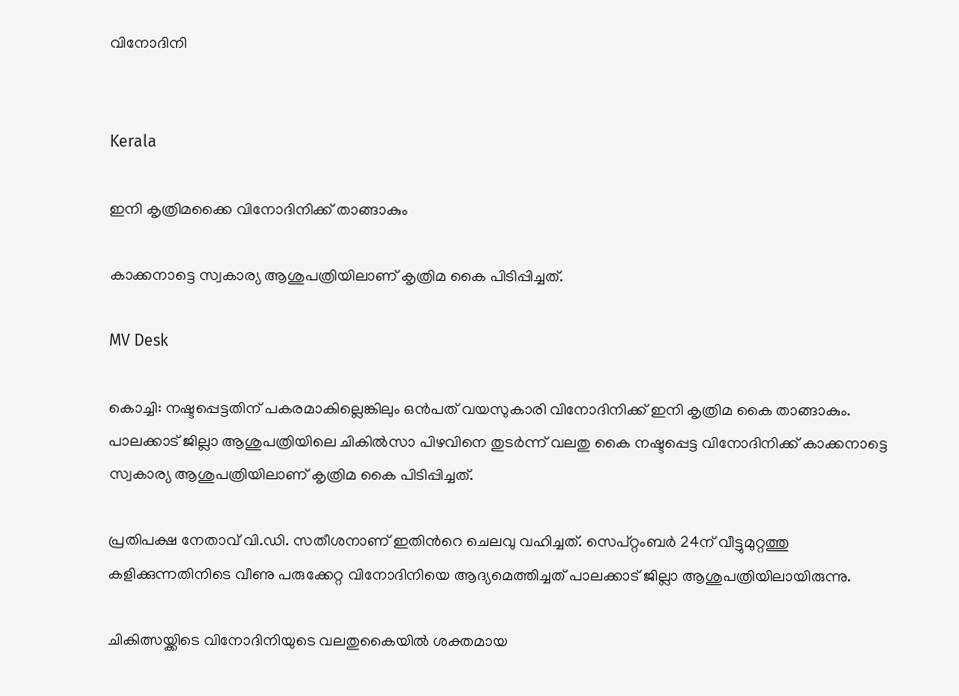വിനോദിനി


Kerala

ഇനി കൃത്രിമക്കൈ വിനോദിനിക്ക് താങ്ങാകും

കാക്കനാട്ടെ സ്വകാര്യ ആശുപത്രിയിലാണ് കൃത്രിമ കൈ പിടിപ്പിച്ചത്.

MV Desk

കൊച്ചി: നഷ്ടപ്പെട്ടതിന് പകരമാകില്ലെങ്കിലും ഒൻപത് വയസുകാരി വിനോദിനിക്ക് ഇനി കൃത്രിമ കൈ താങ്ങാകും. പാലക്കാട് ജില്ലാ ആശുപത്രിയിലെ ചികിൽസാ പിഴവിനെ തുടർന്ന് വലതു കൈ നഷ്ടപ്പെട്ട വിനോദിനിക്ക് കാക്കനാട്ടെ സ്വകാര്യ ആശുപത്രിയിലാണ് കൃത്രിമ കൈ പിടിപ്പിച്ചത്.

പ്രതിപക്ഷ നേതാവ് വി.ഡി. സതീശനാണ് ഇതിന്‍റെ ചെലവു വഹിച്ചത്. സെപ്റ്റംബർ 24ന് വീട്ടുമുറ്റത്തു കളിക്കുന്നതിനിടെ വീണു പരുക്കേറ്റ വിനോദിനിയെ ആദ്യമെത്തിച്ചത് പാലക്കാട് ജില്ലാ ആശുപത്രിയിലായിരുന്നു.

ചികിത്സയ്ക്കിടെ വിനോദിനിയുടെ വലതുകൈയിൽ ശക്തമായ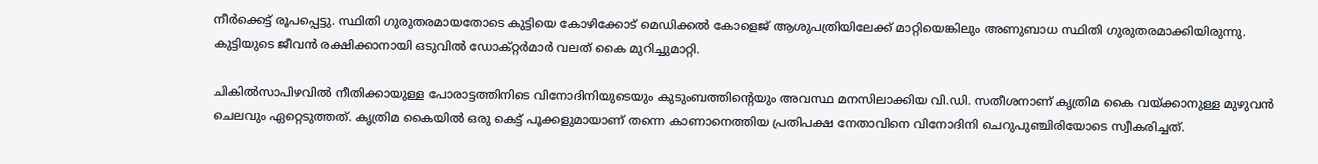നീർക്കെട്ട് രൂപപ്പെട്ടു. സ്ഥിതി ഗുരുതരമായതോടെ കുട്ടിയെ കോഴിക്കോട് മെഡിക്കൽ കോളെജ് ആശുപത്രിയിലേക്ക് മാറ്റിയെങ്കിലും അണുബാധ സ്ഥിതി ഗുരുതരമാക്കിയിരുന്നു. കുട്ടിയുടെ ജീവൻ രക്ഷിക്കാനായി ഒടുവിൽ ഡോക്റ്റർമാർ വലത് കൈ മുറിച്ചുമാറ്റി.

ചികിൽസാപിഴവിൽ നീതിക്കായുള്ള പോരാട്ടത്തിനിടെ വിനോദിനിയുടെയും കുടുംബത്തിന്‍റെയും അവസ്ഥ മനസിലാക്കിയ വി.ഡി. സതീശനാണ് കൃത്രിമ കൈ വയ്ക്കാനുള്ള മുഴുവൻ ചെലവും ഏറ്റെടുത്തത്. കൃത്രിമ കൈയിൽ ഒരു കെട്ട് പൂക്കളുമായാണ് തന്നെ കാണാനെത്തിയ പ്രതിപക്ഷ നേതാവിനെ വിനോദിനി ചെറുപുഞ്ചിരിയോടെ സ്വീകരിച്ചത്.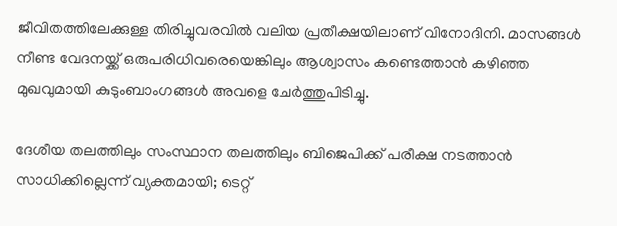ജീവിതത്തിലേക്കുള്ള തിരിച്ചുവരവിൽ വലിയ പ്രതീക്ഷയിലാണ് വിനോദിനി. മാസങ്ങൾ നീണ്ട വേദനയ്ക്ക് ഒരുപരിധിവരെയെങ്കിലും ആശ്വാസം കണ്ടെത്താൻ കഴിഞ്ഞ മുഖവുമായി കുടുംബാംഗങ്ങൾ അവളെ ചേർത്തുപിടിച്ചു.

ദേശീയ തലത്തിലും സംസ്ഥാന തലത്തിലും ബിജെപിക്ക് പരീക്ഷ നടത്താൻ സാധിക്കില്ലെന്ന് വ‍്യക്തമായി; ടെറ്റ്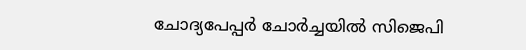ചോദ‍്യപേപ്പർ ചോർച്ചയിൽ സിജെപി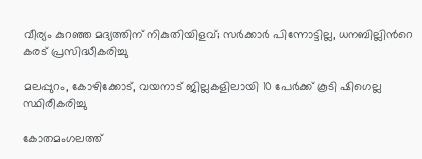വീര‍്യം കുറഞ്ഞ മദ‍്യത്തിന് നികുതിയിളവ്; സർക്കാർ പിന്നോട്ടില്ല, ധനബില്ലിന്‍റെ കരട് പ്രസിദ്ധീകരിച്ചു

മലപ്പുറം, കോഴിക്കോട്, വയനാട് ജില്ലകളിലായി 10 പേർക്ക് കൂടി ഷിഗെല്ല സ്ഥിരീകരിച്ചു

കോതമംഗലത്ത്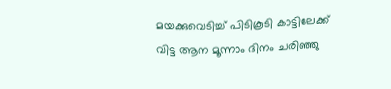മയക്കുവെടിച്ച് പിടികൂടി കാട്ടിലേക്ക് വിട്ട ആന മൂന്നാം ദിനം ചരിഞ്ഞു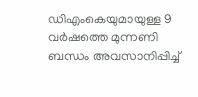ഡിഎംകെയുമായുള്ള 9 വർഷത്തെ മുന്നണി ബന്ധം അവസാനിപ്പിച്ച്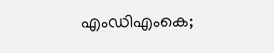എംഡിഎംകെ;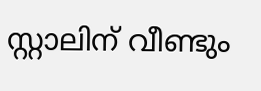സ്റ്റാലിന് വീണ്ടും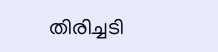തിരിച്ചടി